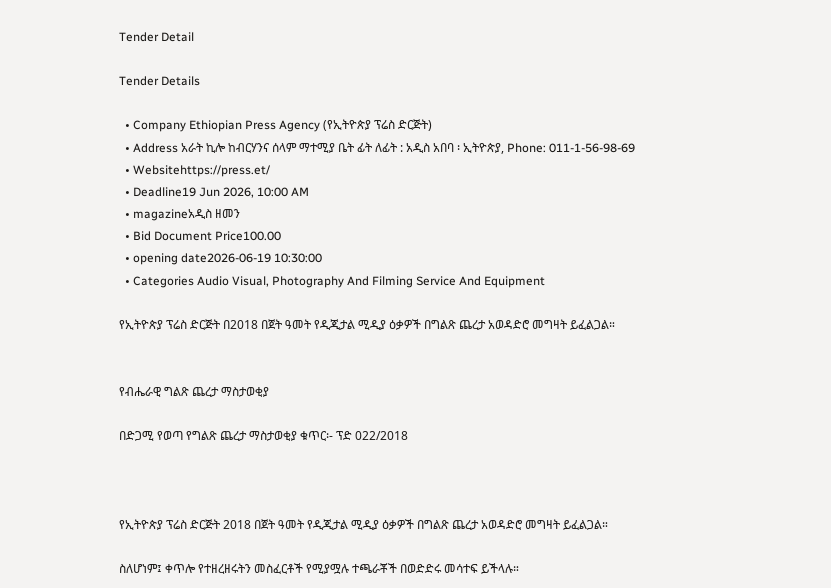Tender Detail

Tender Details

  • Company Ethiopian Press Agency (የኢትዮጵያ ፕሬስ ድርጅት)
  • Address አራት ኪሎ ከብርሃንና ሰላም ማተሚያ ቤት ፊት ለፊት : አዲስ አበባ ፡ ኢትዮጵያ, Phone: 011-1-56-98-69
  • Websitehttps://press.et/
  • Deadline19 Jun 2026, 10:00 AM
  • magazineአዲስ ዘመን
  • Bid Document Price100.00
  • opening date2026-06-19 10:30:00
  • Categories Audio Visual, Photography And Filming Service And Equipment

የኢትዮጵያ ፕሬስ ድርጅት በ2018 በጀት ዓመት የዲጂታል ሚዲያ ዕቃዎች በግልጽ ጨረታ አወዳድሮ መግዛት ይፈልጋል።


የብሔራዊ ግልጽ ጨረታ ማስታወቂያ

በድጋሚ የወጣ የግልጽ ጨረታ ማስታወቂያ ቁጥር፡- ፕድ 022/2018



የኢትዮጵያ ፕሬስ ድርጅት 2018 በጀት ዓመት የዲጂታል ሚዲያ ዕቃዎች በግልጽ ጨረታ አወዳድሮ መግዛት ይፈልጋል።

ስለሆነም፤ ቀጥሎ የተዘረዘሩትን መስፈርቶች የሚያሟሉ ተጫራቾች በወድድሩ መሳተፍ ይችላሉ።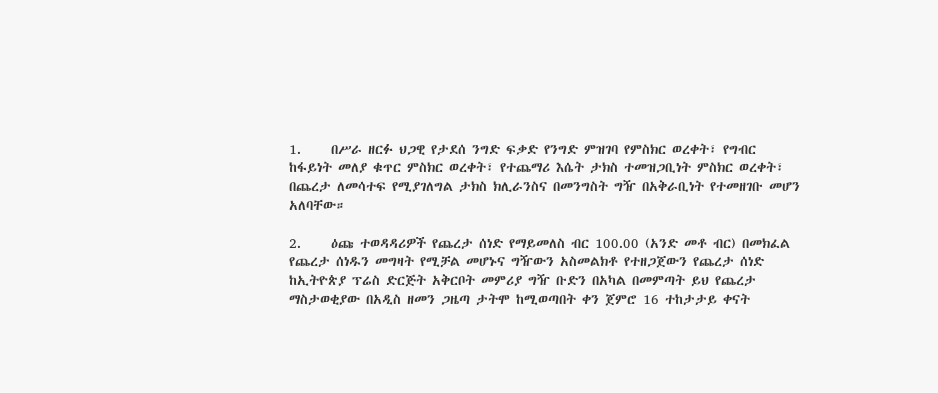1.     በሥራ ዘርፉ ህጋዊ የታደሰ ንግድ ፍቃድ የንግድ ምዝገባ የምስክር ወረቀት፣ የግብር ከፋይነት መለያ ቁጥር ምስክር ወረቀት፣ የተጨማሪ እሴት ታክስ ተመዝጋቢነት ምስክር ወረቀት፣ በጨረታ ለመሳተፍ የሚያገለግል ታክስ ክሊራንስና በመንግስት ግዥ በአቅራቢነት የተመዘገቡ መሆን አለባቸው።

2.     ዕጩ ተወዳዳሪዎች የጨረታ ሰነድ የማይመለስ ብር 100.00 (አንድ መቶ ብር) በመክፈል የጨረታ ሰነዱን መግዛት የሚቻል መሆኑና ግዥውን አስመልክቶ የተዘጋጀውን የጨረታ ሰነድ ከኢትዮጵያ ፕሬስ ድርጅት አቅርቦት መምሪያ ግዥ ቡድን በአካል በመምጣት ይህ የጨረታ ማስታወቂያው በአዲስ ዘመን ጋዜጣ ታትሞ ከሚወጣበት ቀን ጀምሮ 16 ተከታታይ ቀናት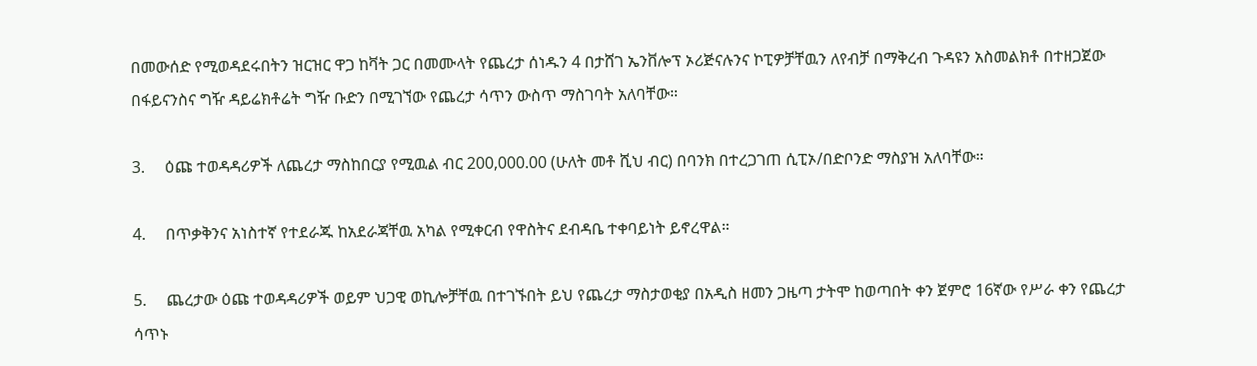በመውሰድ የሚወዳደሩበትን ዝርዝር ዋጋ ከቫት ጋር በመሙላት የጨረታ ሰነዱን 4 በታሸገ ኤንቨሎፕ ኦሪጅናሉንና ኮፒዎቻቸዉን ለየብቻ በማቅረብ ጉዳዩን አስመልክቶ በተዘጋጀው በፋይናንስና ግዥ ዳይሬክቶሬት ግዥ ቡድን በሚገኘው የጨረታ ሳጥን ውስጥ ማስገባት አለባቸው።

3.     ዕጩ ተወዳዳሪዎች ለጨረታ ማስከበርያ የሚዉል ብር 200,000.00 (ሁለት መቶ ሺህ ብር) በባንክ በተረጋገጠ ሲፒኦ/በድቦንድ ማስያዝ አለባቸው።

4.     በጥቃቅንና አነስተኛ የተደራጁ ከአደራጃቸዉ አካል የሚቀርብ የዋስትና ደብዳቤ ተቀባይነት ይኖረዋል።

5.     ጨረታው ዕጩ ተወዳዳሪዎች ወይም ህጋዊ ወኪሎቻቸዉ በተገኙበት ይህ የጨረታ ማስታወቂያ በአዲስ ዘመን ጋዜጣ ታትሞ ከወጣበት ቀን ጀምሮ 16ኛው የሥራ ቀን የጨረታ ሳጥኑ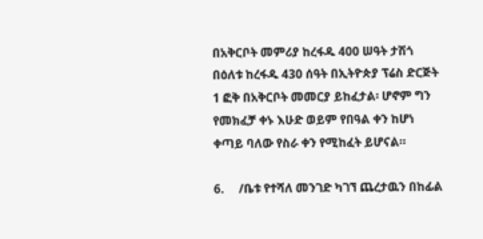በአቅርቦት መምሪያ ከረፋዱ 400 ሠዓት ታሽጎ በዕለቱ ከረፋዱ 430 ሰዓት በኢትዮጵያ ፕሬስ ድርጅት 1 ፎቅ በአቅርቦት መመርያ ይከፈታል፡ ሆኖም ግን የመክፈቻ ቀኑ እሁድ ወይም የበዓል ቀን ከሆነ ቀጣይ ባለው የስራ ቀን የሚከፈት ይሆናል።

6.     /ቤቱ የተሻለ መንገድ ካገኘ ጨረታዉን በከፊል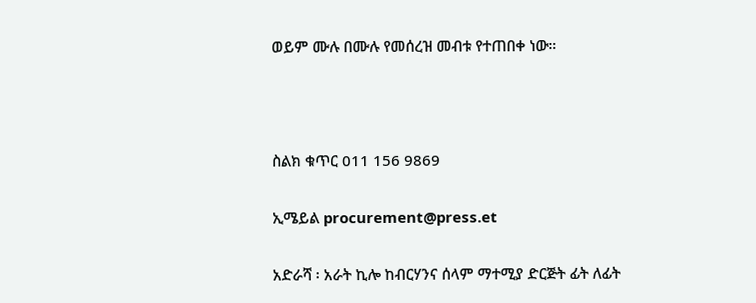ወይም ሙሉ በሙሉ የመሰረዝ መብቱ የተጠበቀ ነው።



ስልክ ቁጥር 011 156 9869

ኢሜይል procurement@press.et

አድራሻ ፡ አራት ኪሎ ከብርሃንና ሰላም ማተሚያ ድርጅት ፊት ለፊት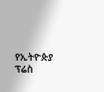የኢትዮጵያ ፕሬስ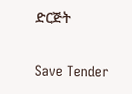ድርጅት

Save Tender